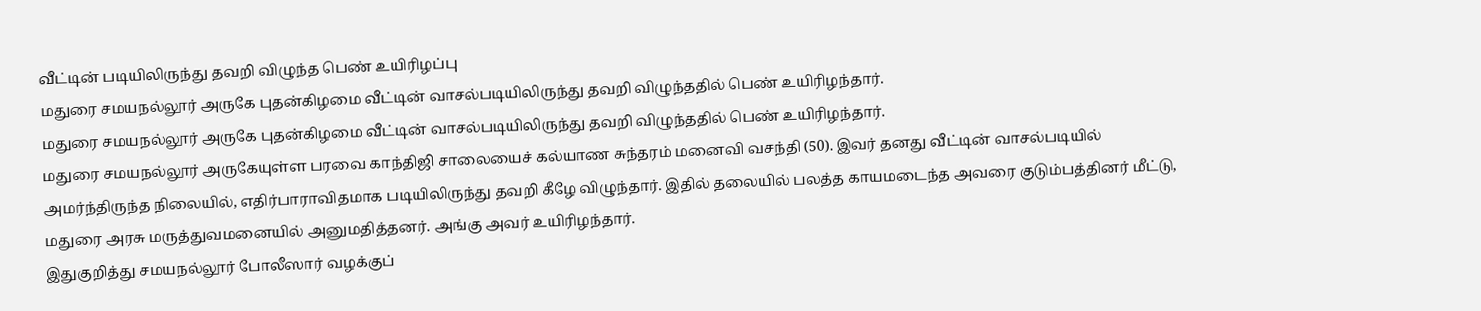வீட்டின் படியிலிருந்து தவறி விழுந்த பெண் உயிரிழப்பு
மதுரை சமயநல்லூர் அருகே புதன்கிழமை வீட்டின் வாசல்படியிலிருந்து தவறி விழுந்ததில் பெண் உயிரிழந்தார்.
மதுரை சமயநல்லூர் அருகே புதன்கிழமை வீட்டின் வாசல்படியிலிருந்து தவறி விழுந்ததில் பெண் உயிரிழந்தார்.
மதுரை சமயநல்லூர் அருகேயுள்ள பரவை காந்திஜி சாலையைச் கல்யாண சுந்தரம் மனைவி வசந்தி (50). இவர் தனது வீட்டின் வாசல்படியில் அமர்ந்திருந்த நிலையில், எதிர்பாராவிதமாக படியிலிருந்து தவறி கீழே விழுந்தார். இதில் தலையில் பலத்த காயமடைந்த அவரை குடும்பத்தினர் மீட்டு, மதுரை அரசு மருத்துவமனையில் அனுமதித்தனர். அங்கு அவர் உயிரிழந்தார்.
இதுகுறித்து சமயநல்லூர் போலீஸார் வழக்குப்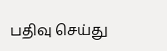பதிவு செய்து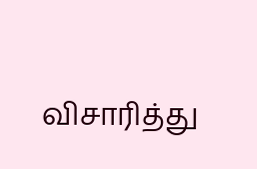விசாரித்து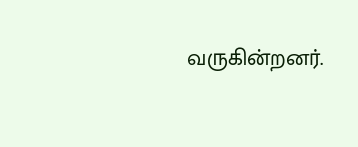வருகின்றனர்.